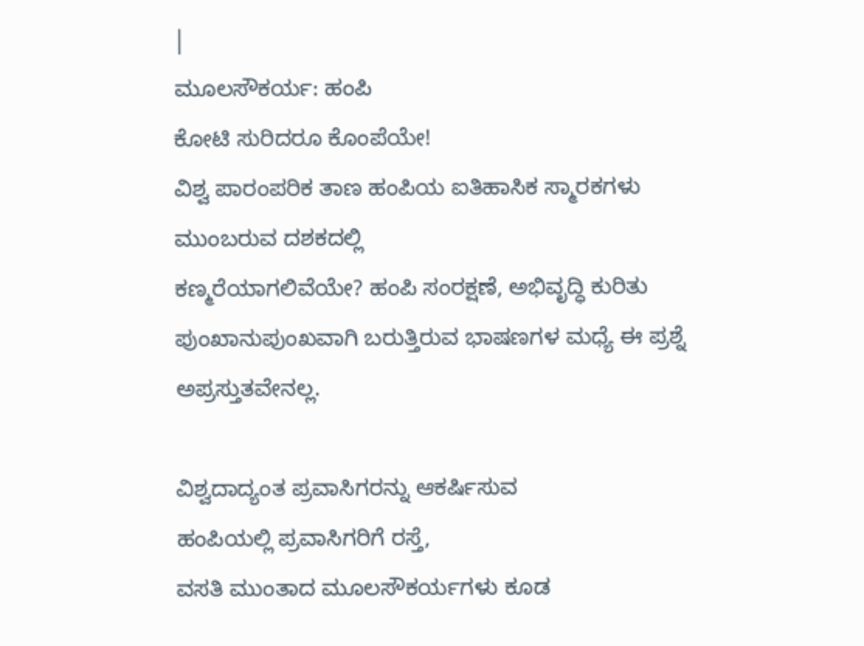|
ಮೂಲಸೌಕರ್ಯ: ಹಂಪಿ
ಕೋಟಿ ಸುರಿದರೂ ಕೊಂಪೆಯೇ!
ವಿಶ್ವ ಪಾರಂಪರಿಕ ತಾಣ ಹಂಪಿಯ ಐತಿಹಾಸಿಕ ಸ್ಮಾರಕಗಳು ಮುಂಬರುವ ದಶಕದಲ್ಲಿ
ಕಣ್ಮರೆಯಾಗಲಿವೆಯೇ? ಹಂಪಿ ಸಂರಕ್ಷಣೆ, ಅಭಿವೃದ್ಧಿ ಕುರಿತು
ಪುಂಖಾನುಪುಂಖವಾಗಿ ಬರುತ್ತಿರುವ ಭಾಷಣಗಳ ಮಧ್ಯೆ ಈ ಪ್ರಶ್ನೆ
ಅಪ್ರಸ್ತುತವೇನಲ್ಲ.

ವಿಶ್ವದಾದ್ಯಂತ ಪ್ರವಾಸಿಗರನ್ನು ಆಕರ್ಷಿಸುವ
ಹಂಪಿಯಲ್ಲಿ ಪ್ರವಾಸಿಗರಿಗೆ ರಸ್ತೆ,
ವಸತಿ ಮುಂತಾದ ಮೂಲಸೌಕರ್ಯಗಳು ಕೂಡ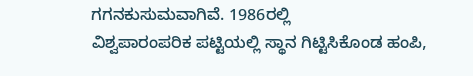ಗಗನಕುಸುಮವಾಗಿವೆ. 1986ರಲ್ಲಿ
ವಿಶ್ವಪಾರಂಪರಿಕ ಪಟ್ಟಿಯಲ್ಲಿ ಸ್ಥಾನ ಗಿಟ್ಟಿಸಿಕೊಂಡ ಹಂಪಿ,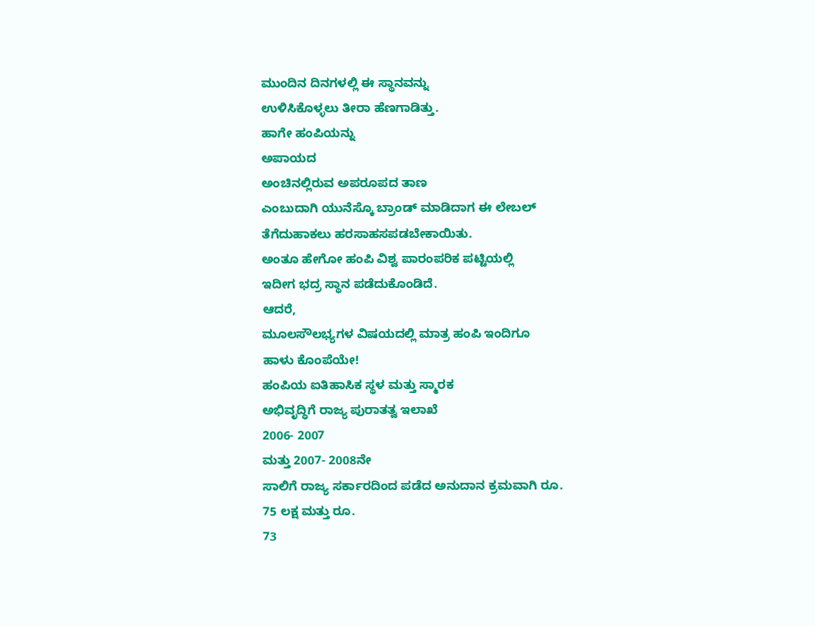ಮುಂದಿನ ದಿನಗಳಲ್ಲಿ ಈ ಸ್ಥಾನವನ್ನು
ಉಳಿಸಿಕೊಳ್ಳಲು ತೀರಾ ಹೆಣಗಾಡಿತ್ತು.
ಹಾಗೇ ಹಂಪಿಯನ್ನು
ಅಪಾಯದ
ಅಂಚಿನಲ್ಲಿರುವ ಅಪರೂಪದ ತಾಣ
ಎಂಬುದಾಗಿ ಯುನೆಸ್ಕೊ ಬ್ರಾಂಡ್ ಮಾಡಿದಾಗ ಈ ಲೇಬಲ್
ತೆಗೆದುಹಾಕಲು ಹರಸಾಹಸಪಡಬೇಕಾಯಿತು.
ಅಂತೂ ಹೇಗೋ ಹಂಪಿ ವಿಶ್ವ ಪಾರಂಪರಿಕ ಪಟ್ಟಿಯಲ್ಲಿ
ಇದೀಗ ಭದ್ರ ಸ್ಥಾನ ಪಡೆದುಕೊಂಡಿದೆ.
ಆದರೆ,
ಮೂಲಸೌಲಭ್ಯಗಳ ವಿಷಯದಲ್ಲಿ ಮಾತ್ರ ಹಂಪಿ ಇಂದಿಗೂ
ಹಾಳು ಕೊಂಪೆಯೇ!
ಹಂಪಿಯ ಐತಿಹಾಸಿಕ ಸ್ಥಳ ಮತ್ತು ಸ್ಮಾರಕ
ಅಭಿವೃದ್ಧಿಗೆ ರಾಜ್ಯ ಪುರಾತತ್ವ ಇಲಾಖೆ
2006- 2007
ಮತ್ತು 2007- 2008ನೇ
ಸಾಲಿಗೆ ರಾಜ್ಯ ಸರ್ಕಾರದಿಂದ ಪಡೆದ ಅನುದಾನ ಕ್ರಮವಾಗಿ ರೂ.
75 ಲಕ್ಷ ಮತ್ತು ರೂ.
73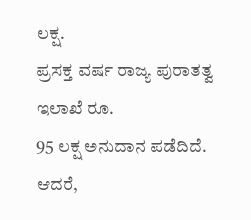ಲಕ್ಷ.
ಪ್ರಸಕ್ತ ವರ್ಷ ರಾಜ್ಯ ಪುರಾತತ್ವ ಇಲಾಖೆ ರೂ.
95 ಲಕ್ಷ ಅನುದಾನ ಪಡೆದಿದೆ.
ಆದರೆ,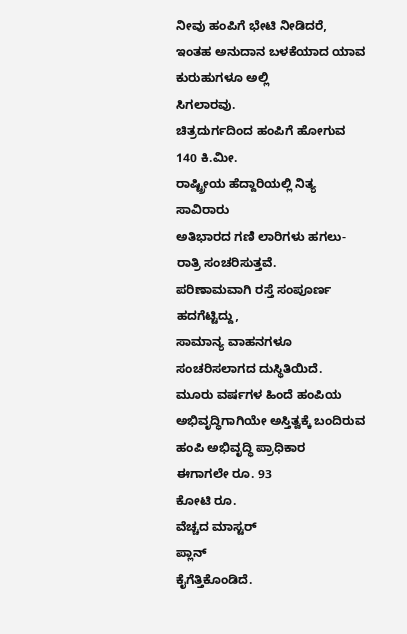ನೀವು ಹಂಪಿಗೆ ಭೇಟಿ ನೀಡಿದರೆ,
ಇಂತಹ ಅನುದಾನ ಬಳಕೆಯಾದ ಯಾವ ಕುರುಹುಗಳೂ ಅಲ್ಲಿ
ಸಿಗಲಾರವು.
ಚಿತ್ರದುರ್ಗದಿಂದ ಹಂಪಿಗೆ ಹೋಗುವ
140 ಕಿ.ಮೀ.
ರಾಷ್ಟ್ರೀಯ ಹೆದ್ದಾರಿಯಲ್ಲಿ ನಿತ್ಯ ಸಾವಿರಾರು
ಅತಿಭಾರದ ಗಣಿ ಲಾರಿಗಳು ಹಗಲು-
ರಾತ್ರಿ ಸಂಚರಿಸುತ್ತವೆ.
ಪರಿಣಾಮವಾಗಿ ರಸ್ತೆ ಸಂಪೂರ್ಣ ಹದಗೆಟ್ಟಿದ್ದು,
ಸಾಮಾನ್ಯ ವಾಹನಗಳೂ ಸಂಚರಿಸಲಾಗದ ದುಸ್ಥಿತಿಯಿದೆ.
ಮೂರು ವರ್ಷಗಳ ಹಿಂದೆ ಹಂಪಿಯ
ಅಭಿವೃದ್ಧಿಗಾಗಿಯೇ ಅಸ್ತಿತ್ವಕ್ಕೆ ಬಂದಿರುವ ಹಂಪಿ ಅಭಿವೃದ್ಧಿ ಪ್ರಾಧಿಕಾರ
ಈಗಾಗಲೇ ರೂ. 93
ಕೋಟಿ ರೂ.
ವೆಚ್ಚದ ಮಾಸ್ಟರ್
ಪ್ಲಾನ್
ಕೈಗೆತ್ತಿಕೊಂಡಿದೆ.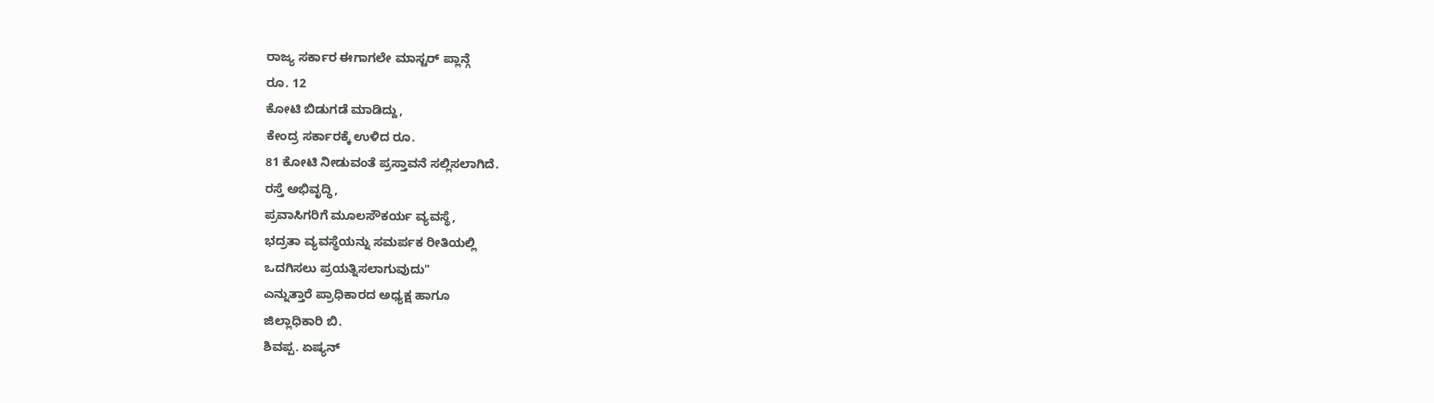ರಾಜ್ಯ ಸರ್ಕಾರ ಈಗಾಗಲೇ ಮಾಸ್ಟರ್ ಪ್ಲಾನ್ಗೆ
ರೂ. 12
ಕೋಟಿ ಬಿಡುಗಡೆ ಮಾಡಿದ್ದು,
ಕೇಂದ್ರ ಸರ್ಕಾರಕ್ಕೆ ಉಳಿದ ರೂ.
81 ಕೋಟಿ ನೀಡುವಂತೆ ಪ್ರಸ್ತಾವನೆ ಸಲ್ಲಿಸಲಾಗಿದೆ.
ರಸ್ತೆ ಅಭಿವೃದ್ಧಿ,
ಪ್ರವಾಸಿಗರಿಗೆ ಮೂಲಸೌಕರ್ಯ ವ್ಯವಸ್ಥೆ,
ಭದ್ರತಾ ವ್ಯವಸ್ಥೆಯನ್ನು ಸಮರ್ಪಕ ರೀತಿಯಲ್ಲಿ
ಒದಗಿಸಲು ಪ್ರಯತ್ನಿಸಲಾಗುವುದು"
ಎನ್ನುತ್ತಾರೆ ಪ್ರಾಧಿಕಾರದ ಅಧ್ಯಕ್ಷ ಹಾಗೂ
ಜಿಲ್ಲಾಧಿಕಾರಿ ಬಿ.
ಶಿವಪ್ಪ. ಏಷ್ಯನ್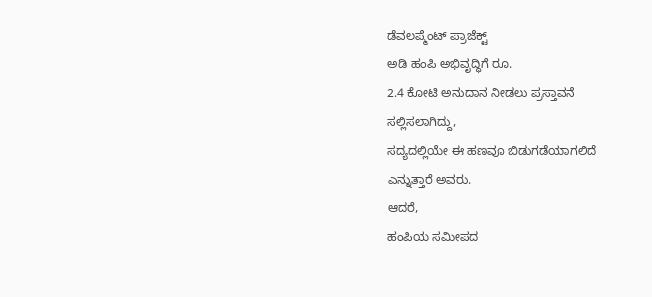ಡೆವಲಪ್ಮೆಂಟ್ ಪ್ರಾಜೆಕ್ಟ್
ಅಡಿ ಹಂಪಿ ಅಭಿವೃದ್ಧಿಗೆ ರೂ.
2.4 ಕೋಟಿ ಅನುದಾನ ನೀಡಲು ಪ್ರಸ್ತಾವನೆ
ಸಲ್ಲಿಸಲಾಗಿದ್ದು,
ಸದ್ಯದಲ್ಲಿಯೇ ಈ ಹಣವೂ ಬಿಡುಗಡೆಯಾಗಲಿದೆ
ಎನ್ನುತ್ತಾರೆ ಅವರು.
ಆದರೆ,
ಹಂಪಿಯ ಸಮೀಪದ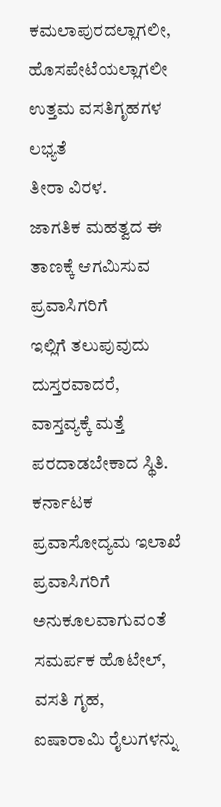ಕಮಲಾಪುರದಲ್ಲಾಗಲೀ,
ಹೊಸಪೇಟೆಯಲ್ಲಾಗಲೀ ಉತ್ತಮ ವಸತಿಗೃಹಗಳ ಲಭ್ಯತೆ
ತೀರಾ ವಿರಳ.
ಜಾಗತಿಕ ಮಹತ್ವದ ಈ ತಾಣಕ್ಕೆ ಆಗಮಿಸುವ ಪ್ರವಾಸಿಗರಿಗೆ
ಇಲ್ಲಿಗೆ ತಲುಪುವುದು ದುಸ್ತರವಾದರೆ,
ವಾಸ್ತವ್ಯಕ್ಕೆ ಮತ್ತೆ ಪರದಾಡಬೇಕಾದ ಸ್ಥಿತಿ.
ಕರ್ನಾಟಕ ಪ್ರವಾಸೋದ್ಯಮ ಇಲಾಖೆ ಪ್ರವಾಸಿಗರಿಗೆ
ಅನುಕೂಲವಾಗುವಂತೆ ಸಮರ್ಪಕ ಹೊಟೇಲ್,
ವಸತಿ ಗೃಹ,
ಐಷಾರಾಮಿ ರೈಲುಗಳನ್ನು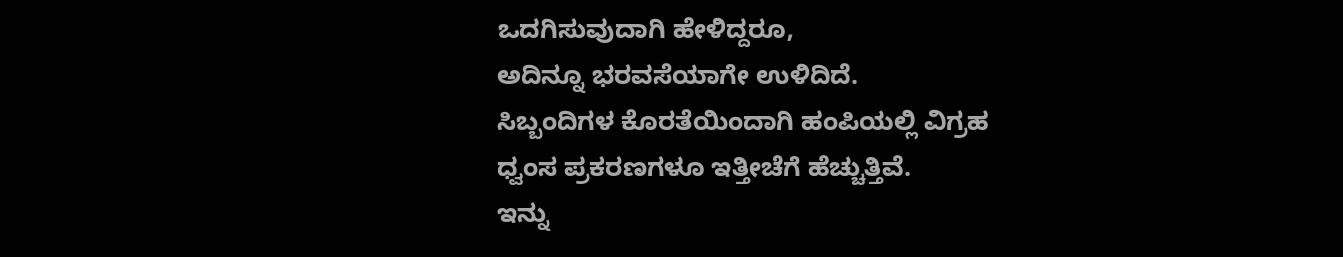ಒದಗಿಸುವುದಾಗಿ ಹೇಳಿದ್ದರೂ,
ಅದಿನ್ನೂ ಭರವಸೆಯಾಗೇ ಉಳಿದಿದೆ.
ಸಿಬ್ಬಂದಿಗಳ ಕೊರತೆಯಿಂದಾಗಿ ಹಂಪಿಯಲ್ಲಿ ವಿಗ್ರಹ
ಧ್ವಂಸ ಪ್ರಕರಣಗಳೂ ಇತ್ತೀಚೆಗೆ ಹೆಚ್ಚುತ್ತಿವೆ.
ಇನ್ನು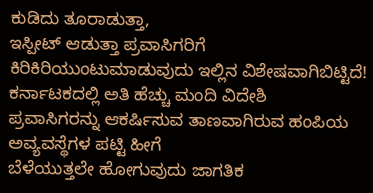ಕುಡಿದು ತೂರಾಡುತ್ತಾ,
ಇಸ್ಪೀಟ್ ಆಡುತ್ತಾ ಪ್ರವಾಸಿಗರಿಗೆ
ಕಿರಿಕಿರಿಯುಂಟುಮಾಡುವುದು ಇಲ್ಲಿನ ವಿಶೇಷವಾಗಿಬಿಟ್ಟಿದೆ!
ಕರ್ನಾಟಕದಲ್ಲಿ ಅತಿ ಹೆಚ್ಚು ಮಂದಿ ವಿದೇಶಿ
ಪ್ರವಾಸಿಗರನ್ನು ಆಕರ್ಷಿಸುವ ತಾಣವಾಗಿರುವ ಹಂಪಿಯ ಅವ್ಯವಸ್ಥೆಗಳ ಪಟ್ಟಿ ಹೀಗೆ
ಬೆಳೆಯುತ್ತಲೇ ಹೋಗುವುದು ಜಾಗತಿಕ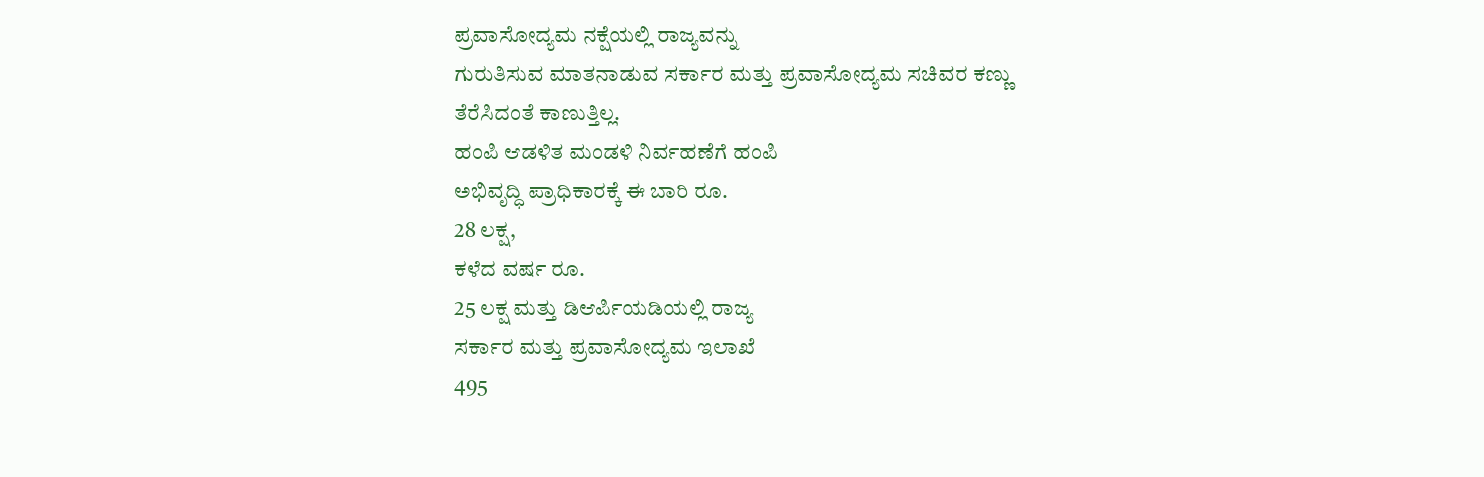ಪ್ರವಾಸೋದ್ಯಮ ನಕ್ಷೆಯಲ್ಲಿ ರಾಜ್ಯವನ್ನು
ಗುರುತಿಸುವ ಮಾತನಾಡುವ ಸರ್ಕಾರ ಮತ್ತು ಪ್ರವಾಸೋದ್ಯಮ ಸಚಿವರ ಕಣ್ಣು
ತೆರೆಸಿದಂತೆ ಕಾಣುತ್ತಿಲ್ಲ.
ಹಂಪಿ ಆಡಳಿತ ಮಂಡಳಿ ನಿರ್ವಹಣೆಗೆ ಹಂಪಿ
ಅಭಿವೃದ್ಧಿ ಪ್ರಾಧಿಕಾರಕ್ಕೆ ಈ ಬಾರಿ ರೂ.
28 ಲಕ್ಷ,
ಕಳೆದ ವರ್ಷ ರೂ.
25 ಲಕ್ಷ ಮತ್ತು ಡಿಆರ್ಪಿಯಡಿಯಲ್ಲಿ ರಾಜ್ಯ
ಸರ್ಕಾರ ಮತ್ತು ಪ್ರವಾಸೋದ್ಯಮ ಇಲಾಖೆ
495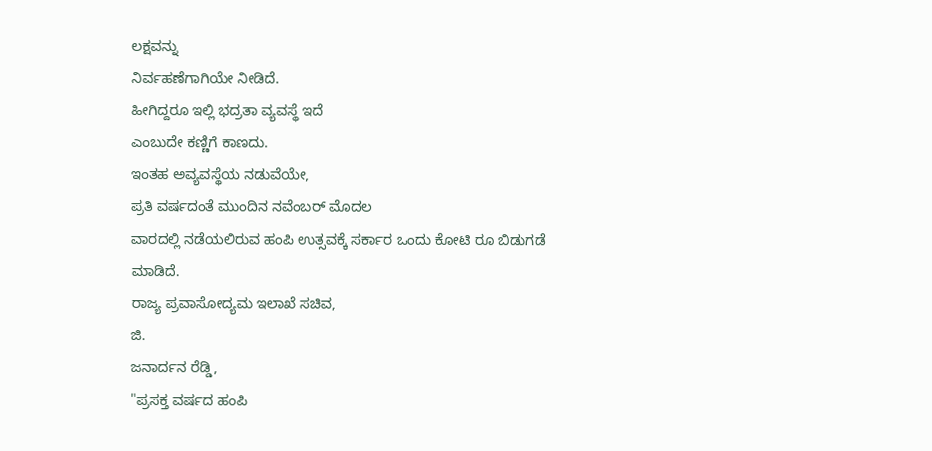ಲಕ್ಷವನ್ನು
ನಿರ್ವಹಣೆಗಾಗಿಯೇ ನೀಡಿದೆ.
ಹೀಗಿದ್ದರೂ ಇಲ್ಲಿ ಭದ್ರತಾ ವ್ಯವಸ್ಥೆ ಇದೆ
ಎಂಬುದೇ ಕಣ್ಣಿಗೆ ಕಾಣದು.
ಇಂತಹ ಅವ್ಯವಸ್ಥೆಯ ನಡುವೆಯೇ,
ಪ್ರತಿ ವರ್ಷದಂತೆ ಮುಂದಿನ ನವೆಂಬರ್ ಮೊದಲ
ವಾರದಲ್ಲಿ ನಡೆಯಲಿರುವ ಹಂಪಿ ಉತ್ಸವಕ್ಕೆ ಸರ್ಕಾರ ಒಂದು ಕೋಟಿ ರೂ ಬಿಡುಗಡೆ
ಮಾಡಿದೆ.
ರಾಜ್ಯ ಪ್ರವಾಸೋದ್ಯಮ ಇಲಾಖೆ ಸಚಿವ,
ಜಿ.
ಜನಾರ್ದನ ರೆಡ್ಡಿ,
"ಪ್ರಸಕ್ತ ವರ್ಷದ ಹಂಪಿ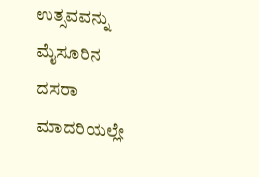ಉತ್ಸವವನ್ನು ಮೈಸೂರಿನ
ದಸರಾ ಮಾದರಿಯಲ್ಲೇ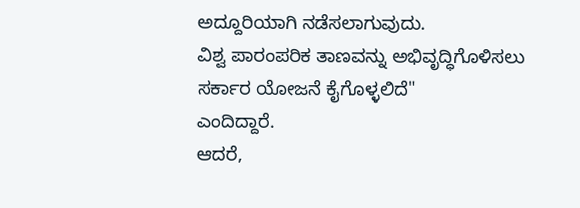ಅದ್ದೂರಿಯಾಗಿ ನಡೆಸಲಾಗುವುದು.
ವಿಶ್ವ ಪಾರಂಪರಿಕ ತಾಣವನ್ನು ಅಭಿವೃದ್ಧಿಗೊಳಿಸಲು
ಸರ್ಕಾರ ಯೋಜನೆ ಕೈಗೊಳ್ಳಲಿದೆ"
ಎಂದಿದ್ದಾರೆ.
ಆದರೆ,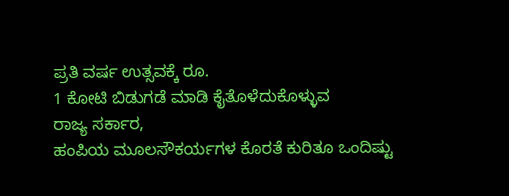ಪ್ರತಿ ವರ್ಷ ಉತ್ಸವಕ್ಕೆ ರೂ.
1 ಕೋಟಿ ಬಿಡುಗಡೆ ಮಾಡಿ ಕೈತೊಳೆದುಕೊಳ್ಳುವ
ರಾಜ್ಯ ಸರ್ಕಾರ,
ಹಂಪಿಯ ಮೂಲಸೌಕರ್ಯಗಳ ಕೊರತೆ ಕುರಿತೂ ಒಂದಿಷ್ಟು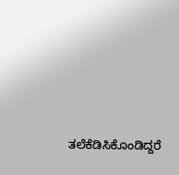ತಲೆಕೆಡಿಸಿಕೊಂಡಿದ್ದರೆ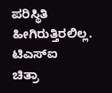ಪರಿಸ್ಥಿತಿ ಹೀಗಿರುತ್ತಿರಲಿಲ್ಲ.
ಟಿಎಸ್ಐ
ಚಿತ್ರಾ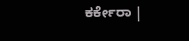ಕರ್ಕೇರಾ |